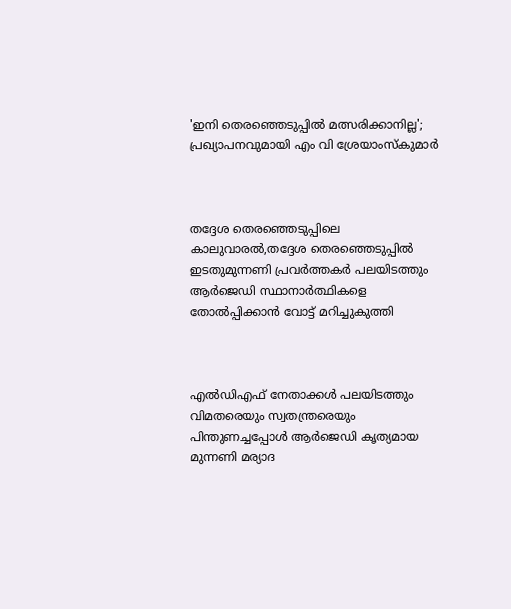'ഇനി തെരഞ്ഞെടുപ്പില്‍ മത്സരിക്കാനില്ല'; പ്രഖ്യാപനവുമായി എം വി ശ്രേയാംസ്‌കുമാര്‍



തദ്ദേശ തെരഞ്ഞെടുപ്പിലെ കാലുവാരല്‍,തദ്ദേശ തെരഞ്ഞെടുപ്പില്‍ ഇടതുമുന്നണി പ്രവര്‍ത്തകര്‍ പലയിടത്തും ആര്‍ജെഡി സ്ഥാനാര്‍ത്ഥികളെ തോല്‍പ്പിക്കാന്‍ വോട്ട് മറിച്ചുകുത്തി



എല്‍ഡിഎഫ് നേതാക്കള്‍ പലയിടത്തും വിമതരെയും സ്വതന്ത്രരെയും പിന്തുണച്ചപ്പോള്‍ ആര്‍ജെഡി കൃത്യമായ മുന്നണി മര്യാദ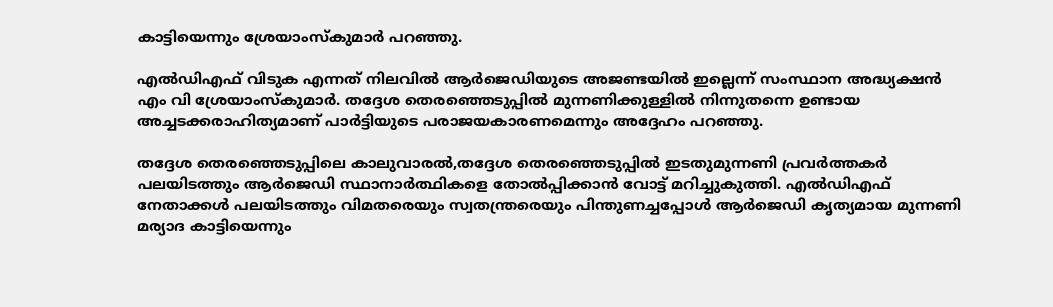കാട്ടിയെന്നും ശ്രേയാംസ്‌കുമാര്‍ പറഞ്ഞു.

എല്‍ഡിഎഫ് വിടുക എന്നത് നിലവില്‍ ആര്‍ജെഡിയുടെ അജണ്ടയില്‍ ഇല്ലെന്ന് സംസ്ഥാന അദ്ധ്യക്ഷന്‍ എം വി ശ്രേയാംസ്‌കുമാര്‍. തദ്ദേശ തെരഞ്ഞെടുപ്പില്‍ മുന്നണിക്കുള്ളില്‍ നിന്നുതന്നെ ഉണ്ടായ അച്ചടക്കരാഹിത്യമാണ് പാര്‍ട്ടിയുടെ പരാജയകാരണമെന്നും അദ്ദേഹം പറഞ്ഞു.

തദ്ദേശ തെരഞ്ഞെടുപ്പിലെ കാലുവാരല്‍,തദ്ദേശ തെരഞ്ഞെടുപ്പില്‍ ഇടതുമുന്നണി പ്രവര്‍ത്തകര്‍ പലയിടത്തും ആര്‍ജെഡി സ്ഥാനാര്‍ത്ഥികളെ തോല്‍പ്പിക്കാന്‍ വോട്ട് മറിച്ചുകുത്തി. എല്‍ഡിഎഫ് നേതാക്കള്‍ പലയിടത്തും വിമതരെയും സ്വതന്ത്രരെയും പിന്തുണച്ചപ്പോള്‍ ആര്‍ജെഡി കൃത്യമായ മുന്നണി മര്യാദ കാട്ടിയെന്നും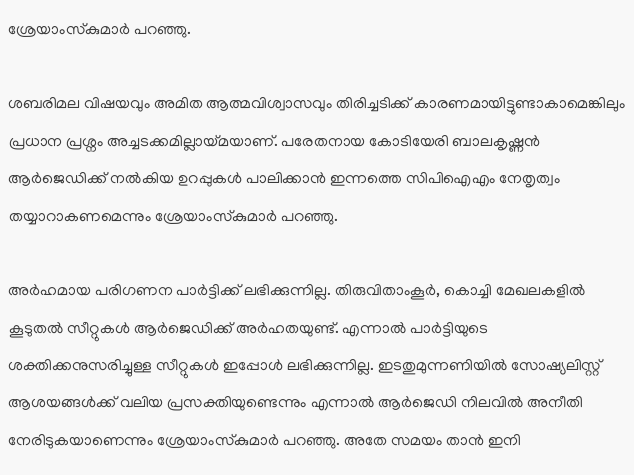ശ്രേയാംസ്‌കുമാര്‍ പറഞ്ഞു.

ശബരിമല വിഷയവും അമിത ആത്മവിശ്വാസവും തിരിച്ചടിക്ക് കാരണമായിട്ടുണ്ടാകാമെങ്കിലും പ്രധാന പ്രശ്നം അച്ചടക്കമില്ലായ്മയാണ്. പരേതനായ കോടിയേരി ബാലകൃഷ്ണന്‍ ആര്‍ജെഡിക്ക് നല്‍കിയ ഉറപ്പുകള്‍ പാലിക്കാന്‍ ഇന്നത്തെ സിപിഐഎം നേതൃത്വം തയ്യാറാകണമെന്നും ശ്രേയാംസ്‌കുമാര്‍ പറഞ്ഞു.

അര്‍ഹമായ പരിഗണന പാര്‍ട്ടിക്ക് ലഭിക്കുന്നില്ല. തിരുവിതാംകൂര്‍, കൊച്ചി മേഖലകളില്‍ കൂടുതല്‍ സീറ്റുകള്‍ ആര്‍ജെഡിക്ക് അര്‍ഹതയുണ്ട്. എന്നാല്‍ പാര്‍ട്ടിയുടെ ശക്തിക്കനുസരിച്ചുള്ള സീറ്റുകള്‍ ഇപ്പോള്‍ ലഭിക്കുന്നില്ല. ഇടതുമുന്നണിയില്‍ സോഷ്യലിസ്റ്റ് ആശയങ്ങള്‍ക്ക് വലിയ പ്രസക്തിയുണ്ടെന്നും എന്നാല്‍ ആര്‍ജെഡി നിലവില്‍ അനീതി നേരിടുകയാണെന്നും ശ്രേയാംസ്‌കുമാര്‍ പറഞ്ഞു. അതേ സമയം താന്‍ ഇനി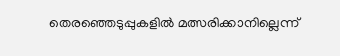തെരഞ്ഞെടുപ്പുകളില്‍ മത്സരിക്കാനില്ലെന്ന്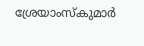ശ്രേയാംസ്‌കുമാര്‍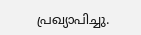പ്രഖ്യാപിച്ചു.